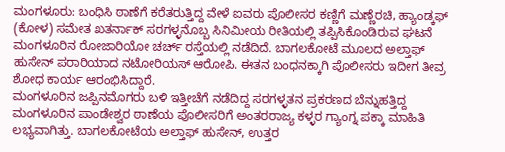ಮಂಗಳೂರು: ಬಂಧಿಸಿ ಠಾಣೆಗೆ ಕರೆತರುತ್ತಿದ್ದ ವೇಳೆ ಐವರು ಪೊಲೀಸರ ಕಣ್ಣಿಗೆ ಮಣ್ಣೆರಚಿ, ಹ್ಯಾಂಡ್ಕಫ್ (ಕೋಳ) ಸಮೇತ ಖತರ್ನಾಕ್ ಸರಗಳ್ಳನೊಬ್ಬ ಸಿನಿಮೀಯ ರೀತಿಯಲ್ಲಿ ತಪ್ಪಿಸಿಕೊಂಡಿರುವ ಘಟನೆ ಮಂಗಳೂರಿನ ರೋಜಾರಿಯೋ ಚರ್ಚ್ ರಸ್ತೆಯಲ್ಲಿ ನಡೆದಿದೆ. ಬಾಗಲಕೋಟೆ ಮೂಲದ ಅಲ್ತಾಫ್ ಹುಸೇನ್ ಪರಾರಿಯಾದ ನಟೋರಿಯಸ್ ಆರೋಪಿ. ಈತನ ಬಂಧನಕ್ಕಾಗಿ ಪೊಲೀಸರು ಇದೀಗ ತೀವ್ರ ಶೋಧ ಕಾರ್ಯ ಆರಂಭಿಸಿದ್ದಾರೆ.
ಮಂಗಳೂರಿನ ಜಪ್ಪಿನಮೊಗರು ಬಳಿ ಇತ್ತೀಚೆಗೆ ನಡೆದಿದ್ದ ಸರಗಳ್ಳತನ ಪ್ರಕರಣದ ಬೆನ್ನುಹತ್ತಿದ್ದ ಮಂಗಳೂರಿನ ಪಾಂಡೇಶ್ವರ ಠಾಣೆಯ ಪೊಲೀಸರಿಗೆ ಅಂತರರಾಜ್ಯ ಕಳ್ಳರ ಗ್ಯಾಂಗ್ನ ಪಕ್ಕಾ ಮಾಹಿತಿ ಲಭ್ಯವಾಗಿತ್ತು. ಬಾಗಲಕೋಟೆಯ ಅಲ್ತಾಫ್ ಹುಸೇನ್, ಉತ್ತರ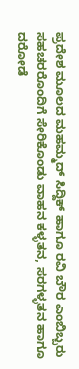ಪ್ರದೇಶ ಮೂಲದ ಮಹಮ್ಮದ್ ಸಿದ್ದಿಕ್ ಹಾಗೂ ರವಿ ಬೌರ ಎಂಬಿಬ್ಬರು ಸಹಚರರೊಂದಿಗೆ ಸೇರಿಕೊಂಡು ವಾಹನ ಕಳ್ಳತನ, ಸರಗಳ್ಳತನ ಹಾಗೂ ದರೋಡೆ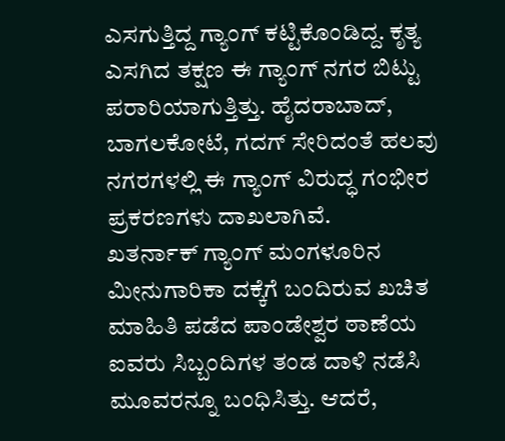ಎಸಗುತ್ತಿದ್ದ ಗ್ಯಾಂಗ್ ಕಟ್ಟಿಕೊಂಡಿದ್ದ. ಕೃತ್ಯ ಎಸಗಿದ ತಕ್ಷಣ ಈ ಗ್ಯಾಂಗ್ ನಗರ ಬಿಟ್ಟು ಪರಾರಿಯಾಗುತ್ತಿತ್ತು. ಹೈದರಾಬಾದ್, ಬಾಗಲಕೋಟೆ, ಗದಗ್ ಸೇರಿದಂತೆ ಹಲವು ನಗರಗಳಲ್ಲಿ ಈ ಗ್ಯಾಂಗ್ ವಿರುದ್ಧ ಗಂಭೀರ ಪ್ರಕರಣಗಳು ದಾಖಲಾಗಿವೆ.
ಖತರ್ನಾಕ್ ಗ್ಯಾಂಗ್ ಮಂಗಳೂರಿನ ಮೀನುಗಾರಿಕಾ ದಕ್ಕೆಗೆ ಬಂದಿರುವ ಖಚಿತ ಮಾಹಿತಿ ಪಡೆದ ಪಾಂಡೇಶ್ವರ ಠಾಣೆಯ ಐವರು ಸಿಬ್ಬಂದಿಗಳ ತಂಡ ದಾಳಿ ನಡೆಸಿ ಮೂವರನ್ನೂ ಬಂಧಿಸಿತ್ತು. ಆದರೆ,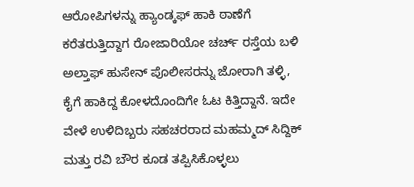ಆರೋಪಿಗಳನ್ನು ಹ್ಯಾಂಡ್ಕಫ್ ಹಾಕಿ ಠಾಣೆಗೆ ಕರೆತರುತ್ತಿದ್ದಾಗ ರೋಜಾರಿಯೋ ಚರ್ಚ್ ರಸ್ತೆಯ ಬಳಿ ಅಲ್ತಾಫ್ ಹುಸೇನ್ ಪೊಲೀಸರನ್ನು ಜೋರಾಗಿ ತಳ್ಳಿ, ಕೈಗೆ ಹಾಕಿದ್ದ ಕೋಳದೊಂದಿಗೇ ಓಟ ಕಿತ್ತಿದ್ದಾನೆ. ಇದೇ ವೇಳೆ ಉಳಿದಿಬ್ಬರು ಸಹಚರರಾದ ಮಹಮ್ಮದ್ ಸಿದ್ದಿಕ್ ಮತ್ತು ರವಿ ಬೌರ ಕೂಡ ತಪ್ಪಿಸಿಕೊಳ್ಳಲು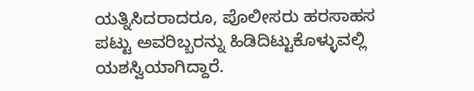ಯತ್ನಿಸಿದರಾದರೂ, ಪೊಲೀಸರು ಹರಸಾಹಸ ಪಟ್ಟು ಅವರಿಬ್ಬರನ್ನು ಹಿಡಿದಿಟ್ಟುಕೊಳ್ಳುವಲ್ಲಿ ಯಶಸ್ವಿಯಾಗಿದ್ದಾರೆ.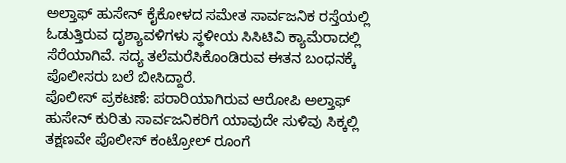ಅಲ್ತಾಫ್ ಹುಸೇನ್ ಕೈಕೋಳದ ಸಮೇತ ಸಾರ್ವಜನಿಕ ರಸ್ತೆಯಲ್ಲಿ ಓಡುತ್ತಿರುವ ದೃಶ್ಯಾವಳಿಗಳು ಸ್ಥಳೀಯ ಸಿಸಿಟಿವಿ ಕ್ಯಾಮೆರಾದಲ್ಲಿ ಸೆರೆಯಾಗಿವೆ. ಸದ್ಯ ತಲೆಮರೆಸಿಕೊಂಡಿರುವ ಈತನ ಬಂಧನಕ್ಕೆ ಪೊಲೀಸರು ಬಲೆ ಬೀಸಿದ್ದಾರೆ.
ಪೊಲೀಸ್ ಪ್ರಕಟಣೆ: ಪರಾರಿಯಾಗಿರುವ ಆರೋಪಿ ಅಲ್ತಾಫ್ ಹುಸೇನ್ ಕುರಿತು ಸಾರ್ವಜನಿಕರಿಗೆ ಯಾವುದೇ ಸುಳಿವು ಸಿಕ್ಕಲ್ಲಿ ತಕ್ಷಣವೇ ಪೊಲೀಸ್ ಕಂಟ್ರೋಲ್ ರೂಂಗೆ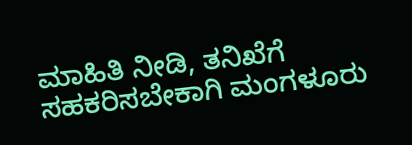ಮಾಹಿತಿ ನೀಡಿ, ತನಿಖೆಗೆ ಸಹಕರಿಸಬೇಕಾಗಿ ಮಂಗಳೂರು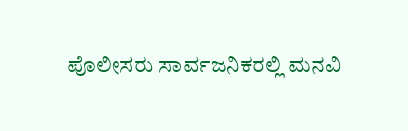ಪೊಲೀಸರು ಸಾರ್ವಜನಿಕರಲ್ಲಿ ಮನವಿ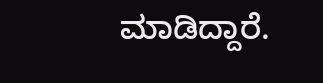ಮಾಡಿದ್ದಾರೆ.